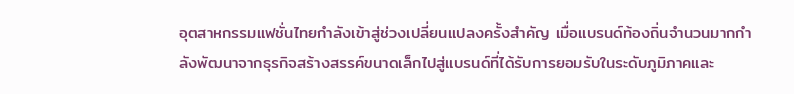อุตสาหกรรมแฟชั่นไทยกำลังเข้าสู่ช่วงเปลี่ยนแปลงครั้งสำคัญ เมื่อแบรนด์ท้องถิ่นจำนวนมากกำลังพัฒนาจากธุรกิจสร้างสรรค์ขนาดเล็กไปสู่แบรนด์ที่ได้รับการยอมรับในระดับภูมิภาคและ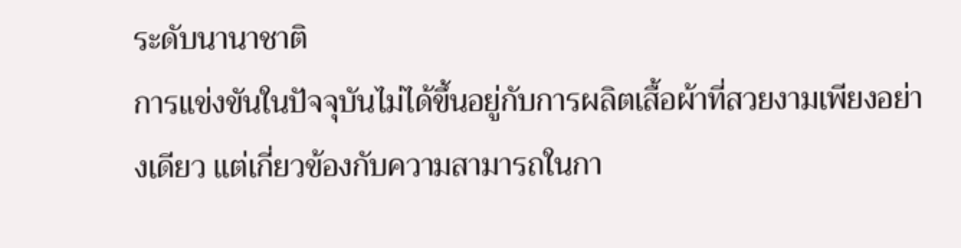ระดับนานาชาติ
การแข่งขันในปัจจุบันไม่ได้ขึ้นอยู่กับการผลิตเสื้อผ้าที่สวยงามเพียงอย่างเดียว แต่เกี่ยวข้องกับความสามารถในกา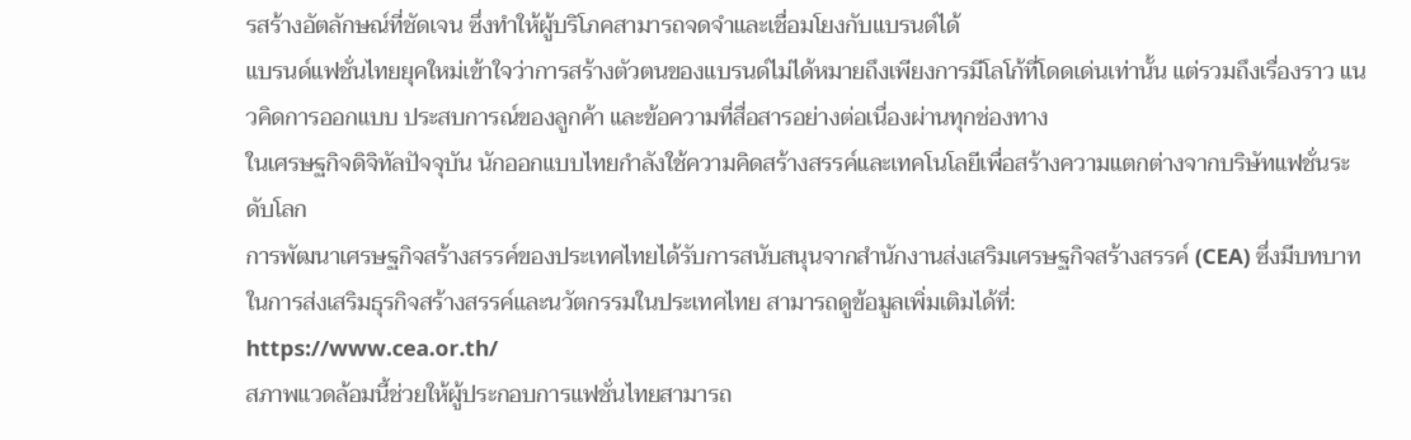รสร้างอัตลักษณ์ที่ชัดเจน ซึ่งทำให้ผู้บริโภคสามารถจดจำและเชื่อมโยงกับแบรนด์ได้
แบรนด์แฟชั่นไทยยุคใหม่เข้าใจว่าการสร้างตัวตนของแบรนด์ไม่ได้หมายถึงเพียงการมีโลโก้ที่โดดเด่นเท่านั้น แต่รวมถึงเรื่องราว แนวคิดการออกแบบ ประสบการณ์ของลูกค้า และข้อความที่สื่อสารอย่างต่อเนื่องผ่านทุกช่องทาง
ในเศรษฐกิจดิจิทัลปัจจุบัน นักออกแบบไทยกำลังใช้ความคิดสร้างสรรค์และเทคโนโลยีเพื่อสร้างความแตกต่างจากบริษัทแฟชั่นระดับโลก
การพัฒนาเศรษฐกิจสร้างสรรค์ของประเทศไทยได้รับการสนับสนุนจากสำนักงานส่งเสริมเศรษฐกิจสร้างสรรค์ (CEA) ซึ่งมีบทบาทในการส่งเสริมธุรกิจสร้างสรรค์และนวัตกรรมในประเทศไทย สามารถดูข้อมูลเพิ่มเติมได้ที่:
https://www.cea.or.th/
สภาพแวดล้อมนี้ช่วยให้ผู้ประกอบการแฟชั่นไทยสามารถ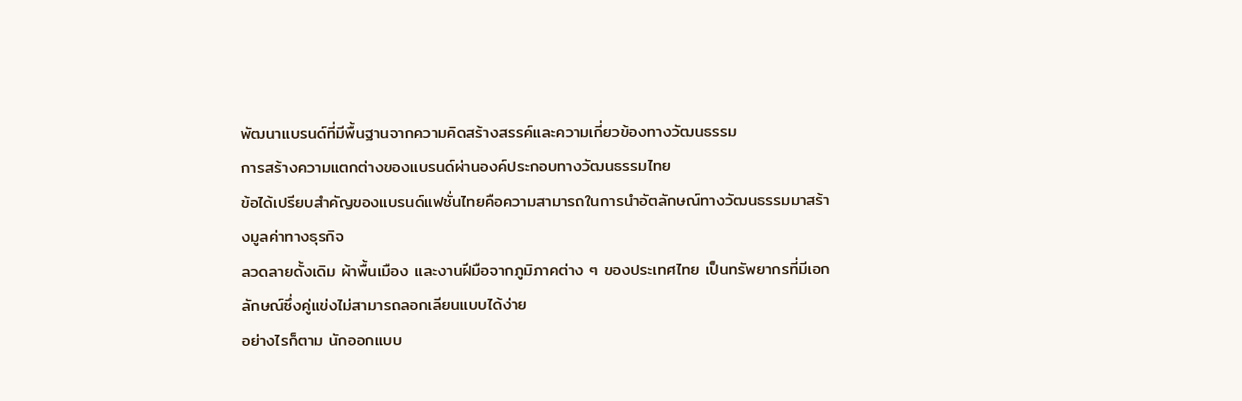พัฒนาแบรนด์ที่มีพื้นฐานจากความคิดสร้างสรรค์และความเกี่ยวข้องทางวัฒนธรรม
การสร้างความแตกต่างของแบรนด์ผ่านองค์ประกอบทางวัฒนธรรมไทย
ข้อได้เปรียบสำคัญของแบรนด์แฟชั่นไทยคือความสามารถในการนำอัตลักษณ์ทางวัฒนธรรมมาสร้างมูลค่าทางธุรกิจ
ลวดลายดั้งเดิม ผ้าพื้นเมือง และงานฝีมือจากภูมิภาคต่าง ๆ ของประเทศไทย เป็นทรัพยากรที่มีเอกลักษณ์ซึ่งคู่แข่งไม่สามารถลอกเลียนแบบได้ง่าย
อย่างไรก็ตาม นักออกแบบ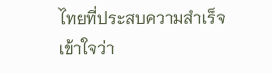ไทยที่ประสบความสำเร็จเข้าใจว่า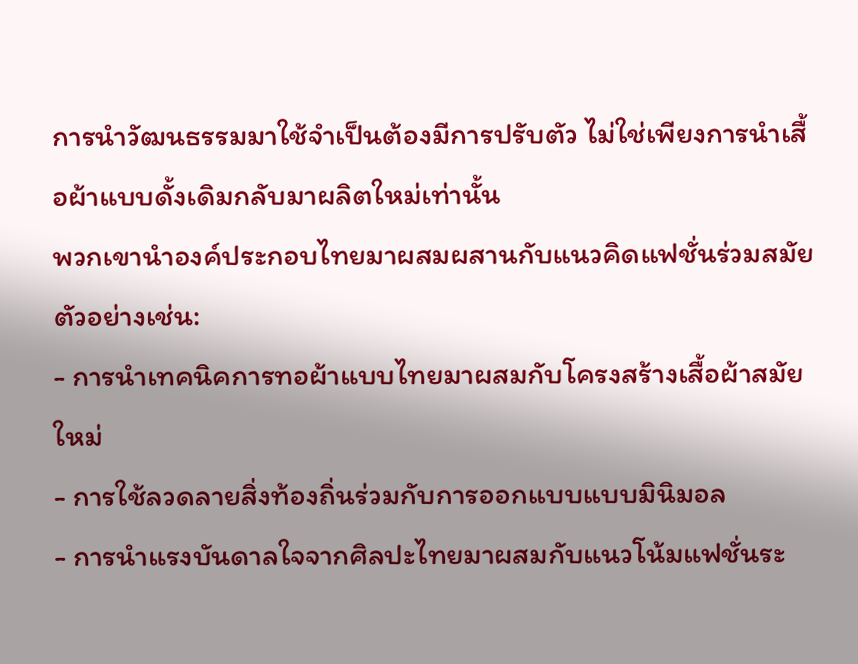การนำวัฒนธรรมมาใช้จำเป็นต้องมีการปรับตัว ไม่ใช่เพียงการนำเสื้อผ้าแบบดั้งเดิมกลับมาผลิตใหม่เท่านั้น
พวกเขานำองค์ประกอบไทยมาผสมผสานกับแนวคิดแฟชั่นร่วมสมัย
ตัวอย่างเช่น:
- การนำเทคนิคการทอผ้าแบบไทยมาผสมกับโครงสร้างเสื้อผ้าสมัยใหม่
- การใช้ลวดลายสิ่งท้องถิ่นร่วมกับการออกแบบแบบมินิมอล
- การนำแรงบันดาลใจจากศิลปะไทยมาผสมกับแนวโน้มแฟชั่นระ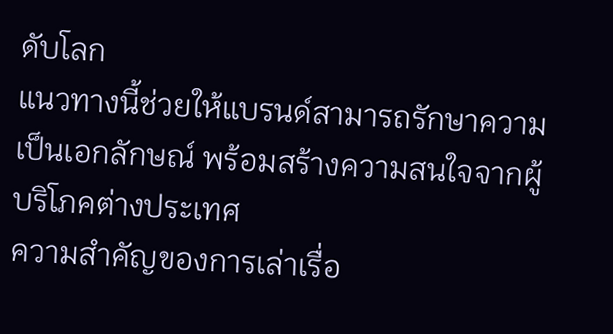ดับโลก
แนวทางนี้ช่วยให้แบรนด์สามารถรักษาความเป็นเอกลักษณ์ พร้อมสร้างความสนใจจากผู้บริโภคต่างประเทศ
ความสำคัญของการเล่าเรื่อ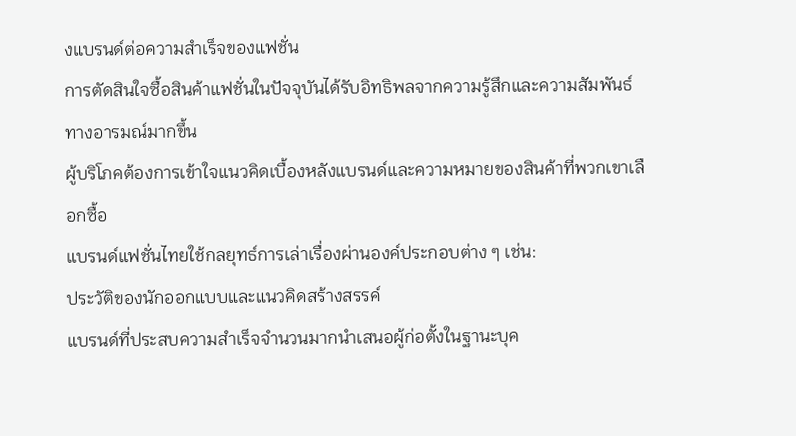งแบรนด์ต่อความสำเร็จของแฟชั่น
การตัดสินใจซื้อสินค้าแฟชั่นในปัจจุบันได้รับอิทธิพลจากความรู้สึกและความสัมพันธ์ทางอารมณ์มากขึ้น
ผู้บริโภคต้องการเข้าใจแนวคิดเบื้องหลังแบรนด์และความหมายของสินค้าที่พวกเขาเลือกซื้อ
แบรนด์แฟชั่นไทยใช้กลยุทธ์การเล่าเรื่องผ่านองค์ประกอบต่าง ๆ เช่น:
ประวัติของนักออกแบบและแนวคิดสร้างสรรค์
แบรนด์ที่ประสบความสำเร็จจำนวนมากนำเสนอผู้ก่อตั้งในฐานะบุค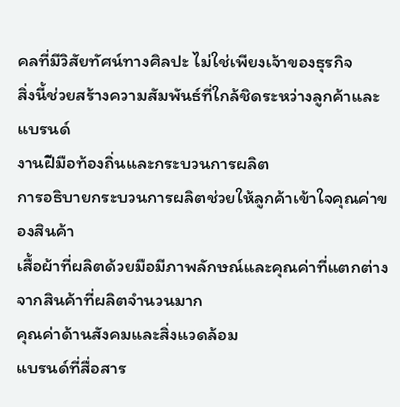คลที่มีวิสัยทัศน์ทางศิลปะ ไม่ใช่เพียงเจ้าของธุรกิจ
สิ่งนี้ช่วยสร้างความสัมพันธ์ที่ใกล้ชิดระหว่างลูกค้าและแบรนด์
งานฝีมือท้องถิ่นและกระบวนการผลิต
การอธิบายกระบวนการผลิตช่วยให้ลูกค้าเข้าใจคุณค่าของสินค้า
เสื้อผ้าที่ผลิตด้วยมือมีภาพลักษณ์และคุณค่าที่แตกต่างจากสินค้าที่ผลิตจำนวนมาก
คุณค่าด้านสังคมและสิ่งแวดล้อม
แบรนด์ที่สื่อสาร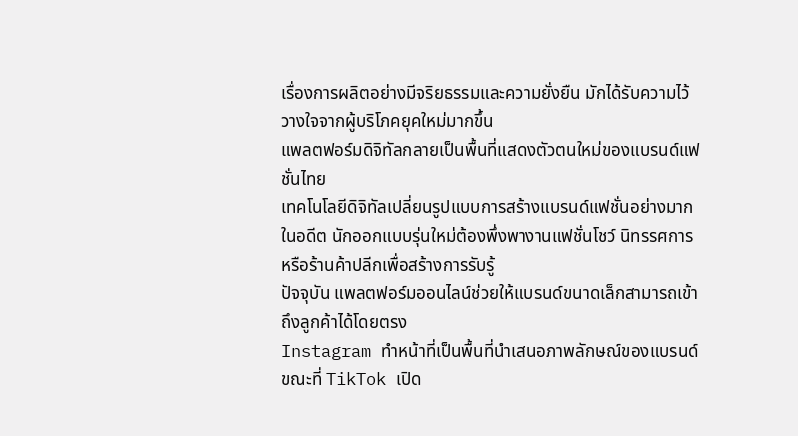เรื่องการผลิตอย่างมีจริยธรรมและความยั่งยืน มักได้รับความไว้วางใจจากผู้บริโภคยุคใหม่มากขึ้น
แพลตฟอร์มดิจิทัลกลายเป็นพื้นที่แสดงตัวตนใหม่ของแบรนด์แฟชั่นไทย
เทคโนโลยีดิจิทัลเปลี่ยนรูปแบบการสร้างแบรนด์แฟชั่นอย่างมาก
ในอดีต นักออกแบบรุ่นใหม่ต้องพึ่งพางานแฟชั่นโชว์ นิทรรศการ หรือร้านค้าปลีกเพื่อสร้างการรับรู้
ปัจจุบัน แพลตฟอร์มออนไลน์ช่วยให้แบรนด์ขนาดเล็กสามารถเข้าถึงลูกค้าได้โดยตรง
Instagram ทำหน้าที่เป็นพื้นที่นำเสนอภาพลักษณ์ของแบรนด์ ขณะที่ TikTok เปิด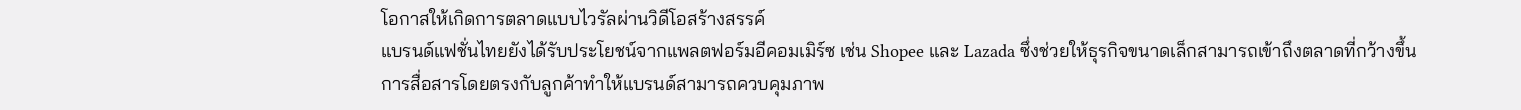โอกาสให้เกิดการตลาดแบบไวรัลผ่านวิดีโอสร้างสรรค์
แบรนด์แฟชั่นไทยยังได้รับประโยชน์จากแพลตฟอร์มอีคอมเมิร์ซ เช่น Shopee และ Lazada ซึ่งช่วยให้ธุรกิจขนาดเล็กสามารถเข้าถึงตลาดที่กว้างขึ้น
การสื่อสารโดยตรงกับลูกค้าทำให้แบรนด์สามารถควบคุมภาพ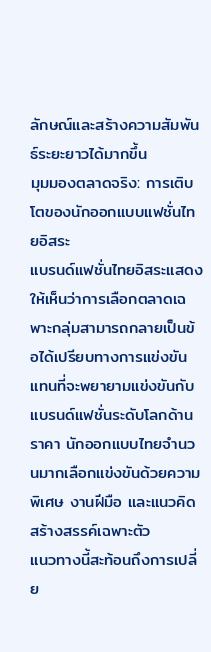ลักษณ์และสร้างความสัมพันธ์ระยะยาวได้มากขึ้น
มุมมองตลาดจริง: การเติบโตของนักออกแบบแฟชั่นไทยอิสระ
แบรนด์แฟชั่นไทยอิสระแสดงให้เห็นว่าการเลือกตลาดเฉพาะกลุ่มสามารถกลายเป็นข้อได้เปรียบทางการแข่งขัน
แทนที่จะพยายามแข่งขันกับแบรนด์แฟชั่นระดับโลกด้านราคา นักออกแบบไทยจำนวนมากเลือกแข่งขันด้วยความพิเศษ งานฝีมือ และแนวคิดสร้างสรรค์เฉพาะตัว
แนวทางนี้สะท้อนถึงการเปลี่ย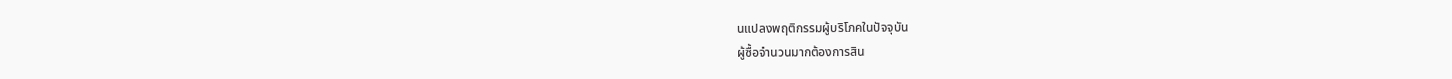นแปลงพฤติกรรมผู้บริโภคในปัจจุบัน
ผู้ซื้อจำนวนมากต้องการสิน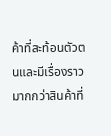ค้าที่สะท้อนตัวตนและมีเรื่องราว มากกว่าสินค้าที่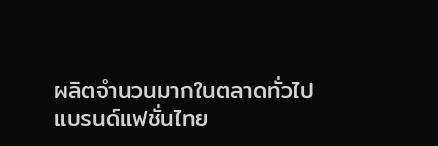ผลิตจำนวนมากในตลาดทั่วไป
แบรนด์แฟชั่นไทย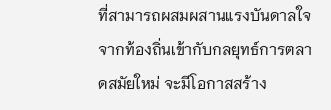ที่สามารถผสมผสานแรงบันดาลใจจากท้องถิ่นเข้ากับกลยุทธ์การตลาดสมัยใหม่ จะมีโอกาสสร้าง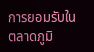การยอมรับในตลาดภูมิ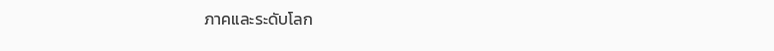ภาคและระดับโลก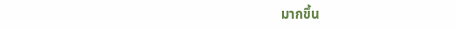มากขึ้น